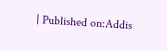| Published on:Addis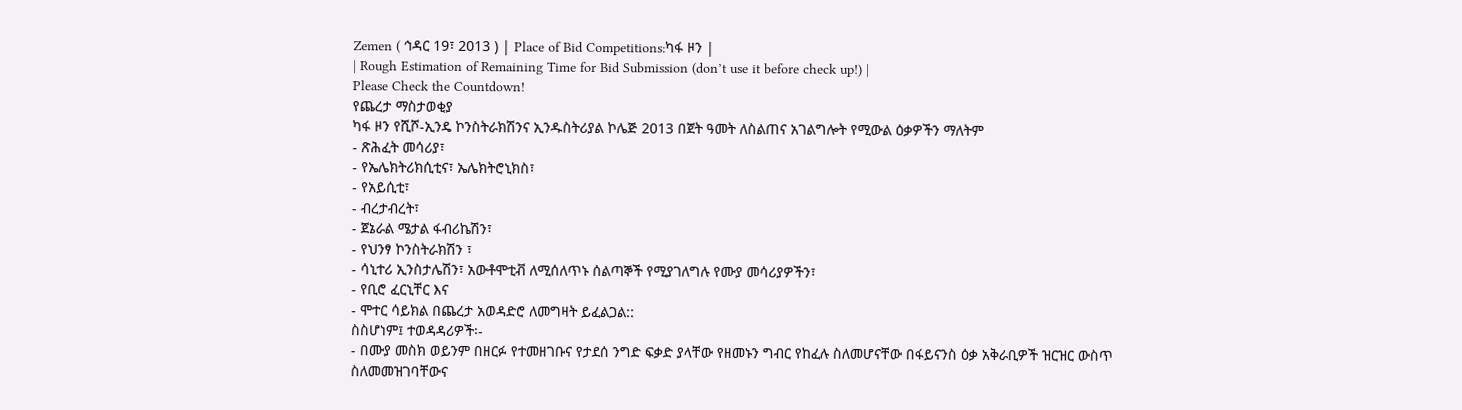Zemen ( ኅዳር 19፣ 2013 ) | Place of Bid Competitions:ካፋ ዞን |
| Rough Estimation of Remaining Time for Bid Submission (don’t use it before check up!) |
Please Check the Countdown!
የጨረታ ማስታወቂያ
ካፋ ዞን የሺሾ-ኢንዴ ኮንስትራክሽንና ኢንዱስትሪያል ኮሌጅ 2013 በጀት ዓመት ለስልጠና አገልግሎት የሚውል ዕቃዎችን ማለትም
- ጽሕፈት መሳሪያ፣
- የኤሌክትሪክሲቲና፣ ኤሌክትሮኒክስ፣
- የአይሲቲ፣
- ብረታብረት፣
- ጀኔራል ሜታል ፋብሪኬሽን፣
- የህንፃ ኮንስትራክሽን ፣
- ሳኒተሪ ኢንስታሌሽን፣ አውቶሞቲቭ ለሚሰለጥኑ ሰልጣኞች የሚያገለግሉ የሙያ መሳሪያዎችን፣
- የቢሮ ፈርኒቸር እና
- ሞተር ሳይክል በጨረታ አወዳድሮ ለመግዛት ይፈልጋል::
ስስሆነም፤ ተወዳዳሪዎች፡-
- በሙያ መስክ ወይንም በዘርፉ የተመዘገቡና የታደሰ ንግድ ፍቃድ ያላቸው የዘመኑን ግብር የከፈሉ ስለመሆናቸው በፋይናንስ ዕቃ አቅራቢዎች ዝርዝር ውስጥ ስለመመዝገባቸውና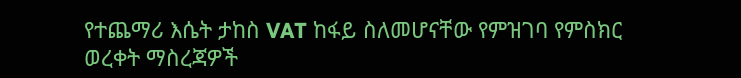የተጨማሪ እሴት ታከስ VAT ከፋይ ስለመሆናቸው የምዝገባ የምስክር ወረቀት ማስረጃዎች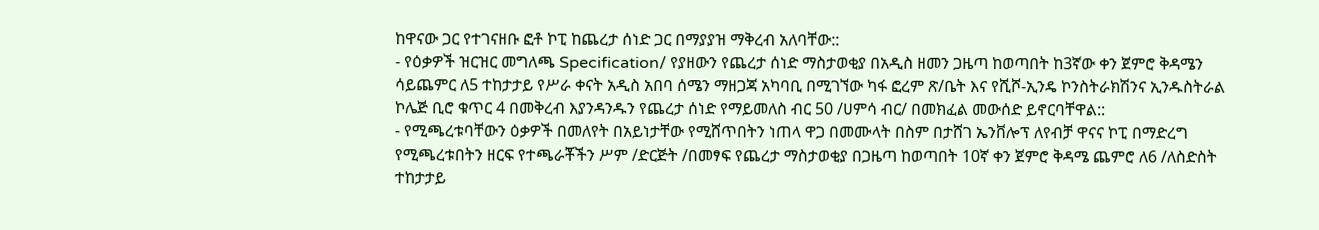ከዋናው ጋር የተገናዘቡ ፎቶ ኮፒ ከጨረታ ሰነድ ጋር በማያያዝ ማቅረብ አለባቸው::
- የዕቃዎች ዝርዝር መግለጫ Specification/ የያዘውን የጨረታ ሰነድ ማስታወቂያ በአዲስ ዘመን ጋዜጣ ከወጣበት ከ3ኛው ቀን ጀምሮ ቅዳሜን ሳይጨምር ለ5 ተከታታይ የሥራ ቀናት አዲስ አበባ ሰሜን ማዘጋጃ አካባቢ በሚገኘው ካፋ ፎረም ጽ/ቤት እና የሺሾ-ኢንዴ ኮንስትራክሽንና ኢንዱስትራል ኮሌጅ ቢሮ ቁጥር 4 በመቅረብ እያንዳንዱን የጨረታ ሰነድ የማይመለስ ብር 50 /ሀምሳ ብር/ በመክፈል መውሰድ ይኖርባቸዋል::
- የሚጫረቱባቸውን ዕቃዎች በመለየት በአይነታቸው የሚሸጥበትን ነጠላ ዋጋ በመሙላት በስም በታሸገ ኤንቨሎፕ ለየብቻ ዋናና ኮፒ በማድረግ የሚጫረቱበትን ዘርፍ የተጫራቾችን ሥም /ድርጅት /በመፃፍ የጨረታ ማስታወቂያ በጋዜጣ ከወጣበት 10ኛ ቀን ጀምሮ ቅዳሜ ጨምሮ ለ6 /ለስድስት ተከታታይ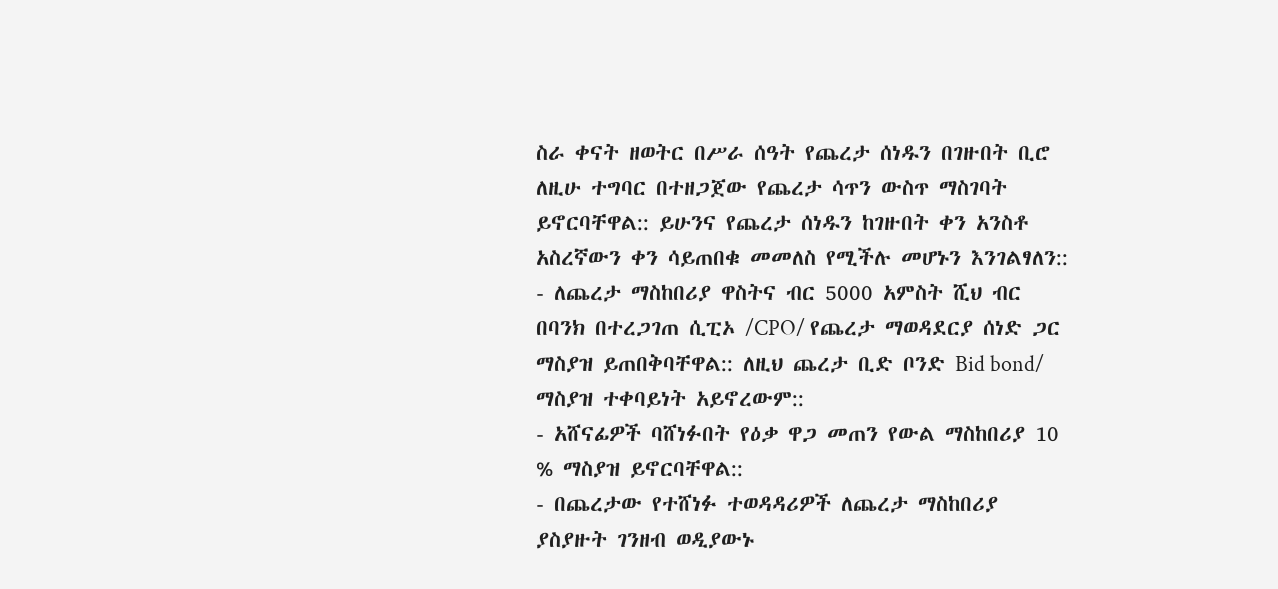ስራ ቀናት ዘወትር በሥራ ሰዓት የጨረታ ሰነዱን በገዙበት ቢሮ ለዚሁ ተግባር በተዘጋጀው የጨረታ ሳጥን ውስጥ ማስገባት ይኖርባቸዋል:: ይሁንና የጨረታ ሰነዱን ከገዙበት ቀን አንስቶ አስረኛውን ቀን ሳይጠበቁ መመለስ የሚችሉ መሆኑን እንገልፃለን::
- ለጨረታ ማስከበሪያ ዋስትና ብር 5000 አምስት ሺህ ብር በባንክ በተረጋገጠ ሲፒኦ /CPO/ የጨረታ ማወዳደርያ ሰነድ ጋር ማስያዝ ይጠበቅባቸዋል:: ለዚህ ጨረታ ቢድ ቦንድ Bid bond/ ማስያዝ ተቀባይነት አይኖረውም::
- አሸናፊዎች ባሸነፉበት የዕቃ ዋጋ መጠን የውል ማስከበሪያ 10 % ማስያዝ ይኖርባቸዋል::
- በጨረታው የተሸነፉ ተወዳዳሪዎች ለጨረታ ማስከበሪያ ያስያዙት ገንዘብ ወዲያውኑ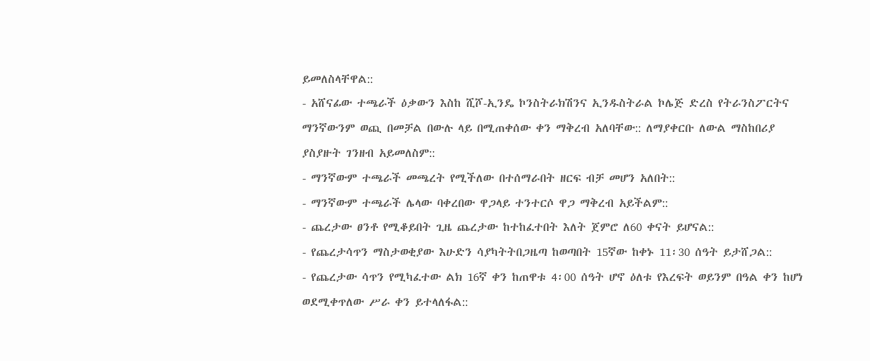ይመለስላቸዋል::
- አሸናፊው ተጫራች ዕቃውን እስከ ሺሾ-ኢንዴ ኮንስትራክሽንና ኢንዱስትራል ኮሌጅ ድረስ የትራንስፖርትና ማንኛውንም ወጪ በመቻል በውሉ ላይ በሚጠቀሰው ቀን ማቅረብ አለባቸው:: ለማያቀርቡ ለውል ማስከበሪያ ያስያዙት ገንዘብ አይመለስም::
- ማንኛውም ተጫራች መጫረት የሚችለው በተሰማራበት ዘርፍ ብቻ መሆን አለበት::
- ማንኛውም ተጫራች ሌላው ባቀረበው ዋጋላይ ተንተርሶ ዋጋ ማቅረብ አይችልም::
- ጨረታው ፀንቶ የሚቆይበት ጊዜ ጨረታው ከተከፈተበት እለት ጀምሮ ለ60 ቀናት ይሆናል::
- የጨረታሳጥን ማስታወቂያው እሁድን ሳያካትትበጋዜጣ ከወጣበት 15ኛው ከቀኑ 11፡30 ሰዓት ይታሸጋል::
- የጨረታው ሳጥን የሚካፈተው ልክ 16ኛ ቀን ከጠዋቱ 4፡00 ሰዓት ሆኖ ዕለቱ የእረፍት ወይንም በዓል ቀን ከሆነ ወደሚቀጥለው ሥራ ቀን ይተላለፋል::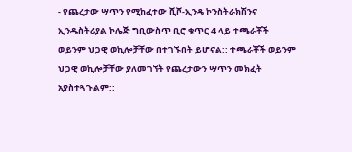- የጨረታው ሣጥን የሚከፈተው ሺሾ-ኢንዴ ኮንስትራክሽንና ኢንዱስትሪያል ኮሌጅ ግቢውስጥ ቢሮ ቁጥር 4 ላይ ተጫራቾች ወይንም ህጋዊ ወኪሎቻቸው በተገኙበት ይሆናል:: ተጫራቾች ወይንም ህጋዊ ወኪሎቻቸው ያለመገኘት የጨረታውን ሣጥን መክፈት አያስተጓጉልም::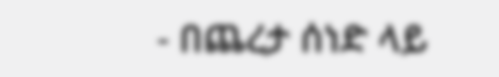- በጨረታ ሰነድ ላይ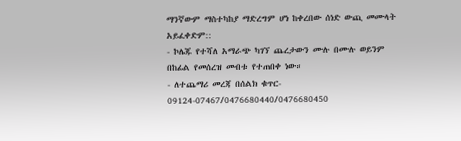ማንኛውም ማስተካከያ ማድረግም ሆነ ከቀረበው ሰነድ ውጪ መሙላት አይፈቀድም::
- ኮሌጁ የተሻለ አማራጭ ካገኘ ጨረታውን ሙሉ በሙሉ ወይንም በከፊል የመሰረዝ መብቱ የተጠበቀ ነው።
- ለተጨማሪ መረጃ በሰልክ ቁጥር- 09124-07467/0476680440/0476680450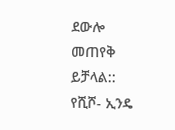ደውሎ መጠየቅ ይቻላል::
የሺሾ- ኢንዴ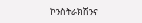ኮንስትራክሽንና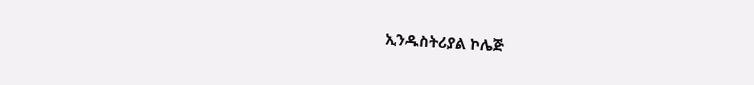ኢንዱስትሪያል ኮሌጅ